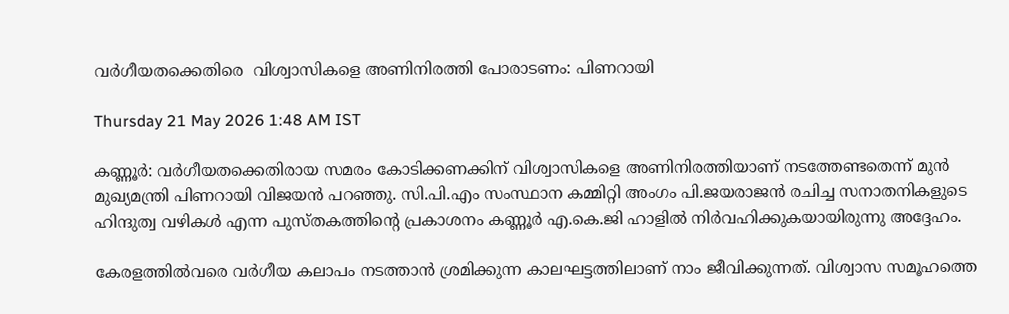വർഗീയതക്കെതിരെ  വിശ്വാസികളെ അണിനിരത്തി പോരാടണം: പിണറായി

Thursday 21 May 2026 1:48 AM IST

കണ്ണൂർ: വർഗീയതക്കെതിരായ സമരം കോടിക്കണക്കിന് വിശ്വാസികളെ അണിനിരത്തിയാണ് നടത്തേണ്ടതെന്ന് മുൻ മുഖ്യമന്ത്രി പിണറായി വിജയൻ പറഞ്ഞു. സി.പി.എം സംസ്ഥാന കമ്മിറ്റി അംഗം പി.ജയരാജൻ രചിച്ച സനാതനികളുടെ ഹിന്ദുത്വ വഴികൾ എന്ന പുസ്തകത്തിന്റെ പ്രകാശനം കണ്ണൂർ എ.കെ.ജി ഹാളിൽ നിർവഹിക്കുകയായിരുന്നു അദ്ദേഹം.

കേരളത്തിൽവരെ വർഗീയ കലാപം നടത്താൻ ശ്രമിക്കുന്ന കാലഘട്ടത്തിലാണ് നാം ജീവിക്കുന്നത്. വിശ്വാസ സമൂഹത്തെ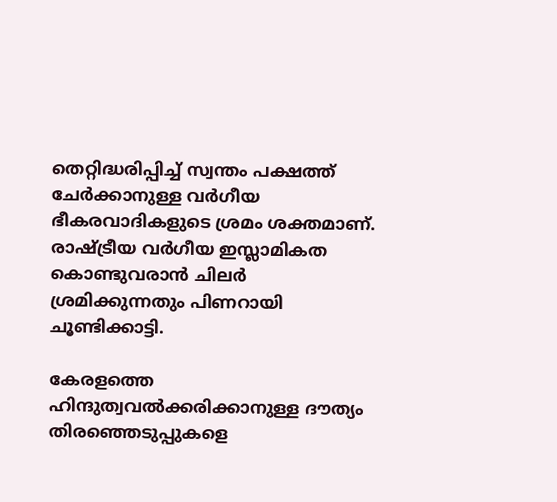തെറ്റിദ്ധരിപ്പിച്ച് സ്വന്തം പക്ഷത്ത് ചേർക്കാനുള്ള വർഗീയ ഭീകരവാദികളുടെ ശ്രമം ശക്തമാണ്. രാഷ്ട്രീയ വർഗീയ ഇസ്ലാമികത കൊണ്ടുവരാൻ ചിലർ ശ്രമിക്കുന്നതും പിണറായി ചൂണ്ടിക്കാട്ടി.

കേരളത്തെ ഹിന്ദുത്വവൽക്കരിക്കാനുള്ള ദൗത്യം തിരഞ്ഞെടുപ്പുകളെ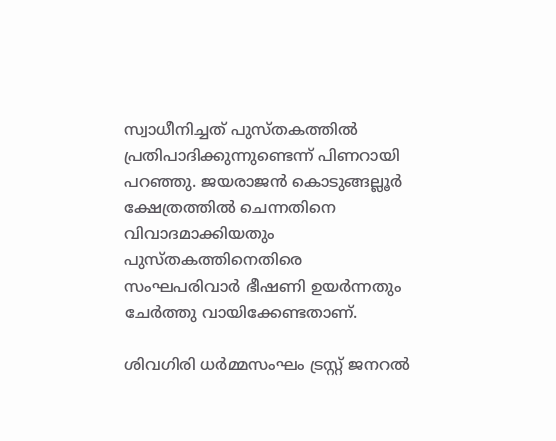സ്വാധീനിച്ചത് പുസ്തകത്തിൽ പ്രതിപാദിക്കുന്നുണ്ടെന്ന് പിണറായി പറഞ്ഞു. ജയരാജൻ കൊടുങ്ങല്ലൂർ ക്ഷേത്രത്തിൽ ചെന്നതിനെ വിവാദമാക്കിയതും പുസ്തകത്തിനെതിരെ സംഘപരിവാർ ഭീഷണി ഉയർന്നതും ചേർത്തു വായിക്കേണ്ടതാണ്.

ശിവഗിരി ധർമ്മസംഘം ട്രസ്റ്റ് ജനറൽ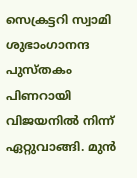സെക്രട്ടറി സ്വാമി ശുഭാംഗാനന്ദ പുസ്തകം പിണറായി വിജയനിൽ നിന്ന് ഏറ്റുവാങ്ങി. മുൻ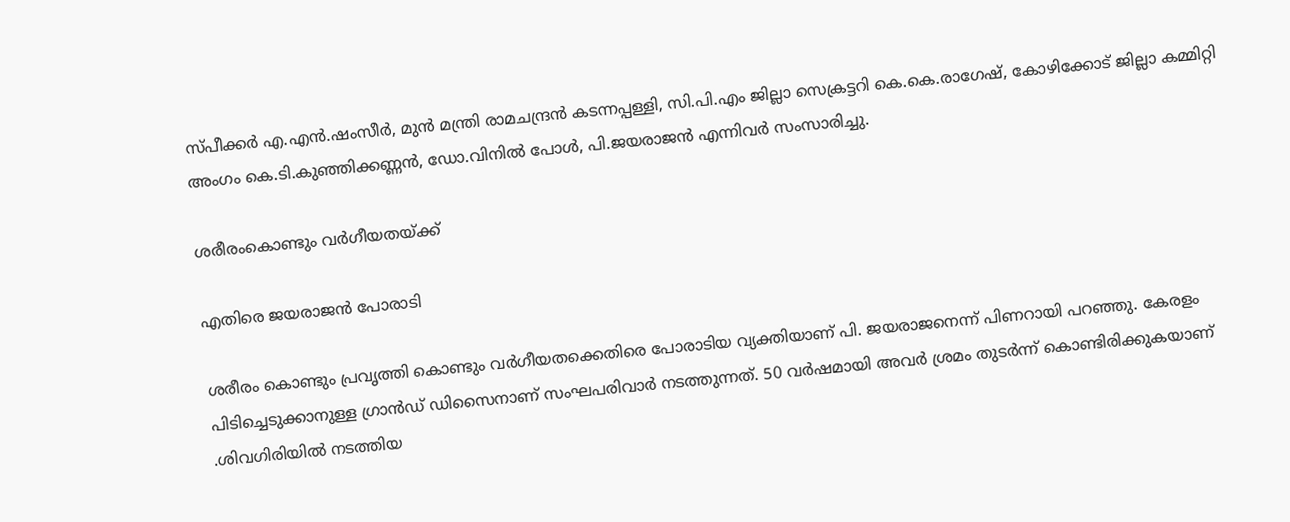സ്പീക്കർ എ.എൻ.ഷംസീർ, മുൻ മന്ത്രി രാമചന്ദ്രൻ കടന്നപ്പള്ളി, സി.പി.എം ജില്ലാ സെക്രട്ടറി കെ.കെ.രാഗേഷ്, കോഴിക്കോട് ജില്ലാ കമ്മിറ്റി അംഗം കെ.ടി.കുഞ്ഞിക്കണ്ണൻ, ഡോ.വിനിൽ പോൾ, പി.ജയരാജൻ എന്നിവർ സംസാരിച്ചു.

ശരീരംകൊണ്ടും വർഗീയതയ്ക്ക്

എതിരെ ജയരാജൻ പോരാടി

ശരീരം കൊണ്ടും പ്രവൃത്തി കൊണ്ടും വർഗീയതക്കെതിരെ പോരാടിയ വ്യക്തിയാണ് പി. ജയരാജനെന്ന് പിണറായി പറഞ്ഞു. കേരളം പിടിച്ചെടുക്കാനുള്ള ഗ്രാൻഡ് ഡിസൈനാണ് സംഘപരിവാർ നടത്തുന്നത്. 50 വർഷമായി അവർ ശ്രമം തുടർന്ന് കൊണ്ടിരിക്കുകയാണ് .ശിവഗിരിയിൽ നടത്തിയ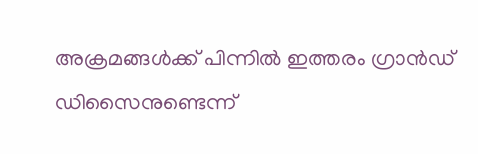അക്രമങ്ങൾക്ക് പിന്നിൽ ഇത്തരം ഗ്രാൻഡ് ഡിസൈനുണ്ടെന്ന്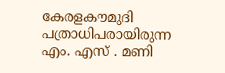കേരളകൗമുദി പത്രാധിപരായിരുന്ന എം. എസ് . മണി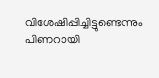വിശേഷിപ്പിച്ചിട്ടുണ്ടെന്നും പിണറായി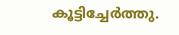കൂട്ടിച്ചേർത്തു.